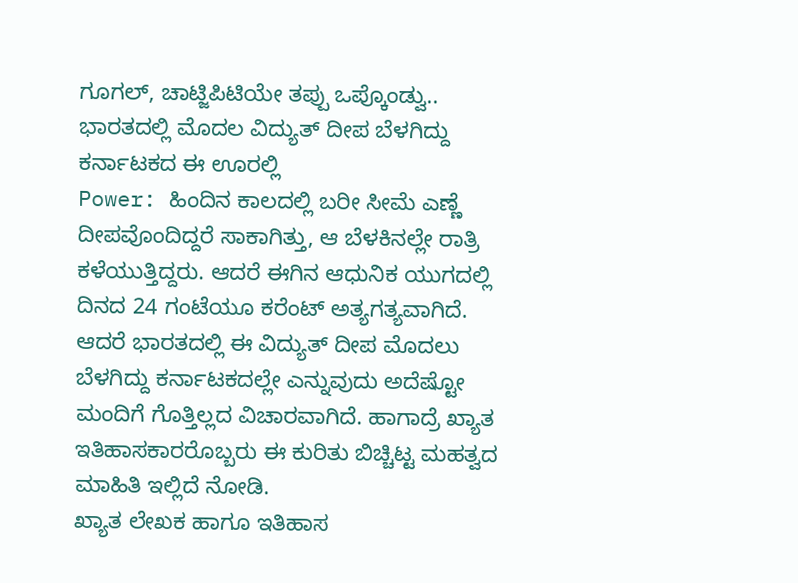ಗೂಗಲ್, ಚಾಟ್ಜಿಪಿಟಿಯೇ ತಪ್ಪು ಒಪ್ಕೊಂಡ್ವು.. ಭಾರತದಲ್ಲಿ ಮೊದಲ ವಿದ್ಯುತ್ ದೀಪ ಬೆಳಗಿದ್ದು ಕರ್ನಾಟಕದ ಈ ಊರಲ್ಲಿ
Power: ಹಿಂದಿನ ಕಾಲದಲ್ಲಿ ಬರೀ ಸೀಮೆ ಎಣ್ಣೆ ದೀಪವೊಂದಿದ್ದರೆ ಸಾಕಾಗಿತ್ತು, ಆ ಬೆಳಕಿನಲ್ಲೇ ರಾತ್ರಿ ಕಳೆಯುತ್ತಿದ್ದರು. ಆದರೆ ಈಗಿನ ಆಧುನಿಕ ಯುಗದಲ್ಲಿ ದಿನದ 24 ಗಂಟೆಯೂ ಕರೆಂಟ್ ಅತ್ಯಗತ್ಯವಾಗಿದೆ. ಆದರೆ ಭಾರತದಲ್ಲಿ ಈ ವಿದ್ಯುತ್ ದೀಪ ಮೊದಲು ಬೆಳಗಿದ್ದು ಕರ್ನಾಟಕದಲ್ಲೇ ಎನ್ನುವುದು ಅದೆಷ್ಟೋ ಮಂದಿಗೆ ಗೊತ್ತಿಲ್ಲದ ವಿಚಾರವಾಗಿದೆ. ಹಾಗಾದ್ರೆ ಖ್ಯಾತ ಇತಿಹಾಸಕಾರರೊಬ್ಬರು ಈ ಕುರಿತು ಬಿಚ್ಚಿಟ್ಟ ಮಹತ್ವದ ಮಾಹಿತಿ ಇಲ್ಲಿದೆ ನೋಡಿ.
ಖ್ಯಾತ ಲೇಖಕ ಹಾಗೂ ಇತಿಹಾಸ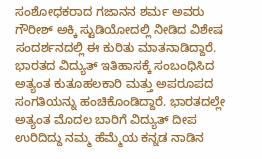ಸಂಶೋಧಕರಾದ ಗಜಾನನ ಶರ್ಮ ಅವರು ಗೌರೀಶ್ ಅಕ್ಕಿ ಸ್ಟುಡಿಯೋದಲ್ಲಿ ನೀಡಿದ ವಿಶೇಷ ಸಂದರ್ಶನದಲ್ಲಿ ಈ ಕುರಿತು ಮಾತನಾಡಿದ್ದಾರೆ. ಭಾರತದ ವಿದ್ಯುತ್ ಇತಿಹಾಸಕ್ಕೆ ಸಂಬಂಧಿಸಿದ ಅತ್ಯಂತ ಕುತೂಹಲಕಾರಿ ಮತ್ತು ಅಪರೂಪದ ಸಂಗತಿಯನ್ನು ಹಂಚಿಕೊಂಡಿದ್ದಾರೆ. ಭಾರತದಲ್ಲೇ ಅತ್ಯಂತ ಮೊದಲ ಬಾರಿಗೆ ವಿದ್ಯುತ್ ದೀಪ ಉರಿದಿದ್ದು ನಮ್ಮ ಹೆಮ್ಮೆಯ ಕನ್ನಡ ನಾಡಿನ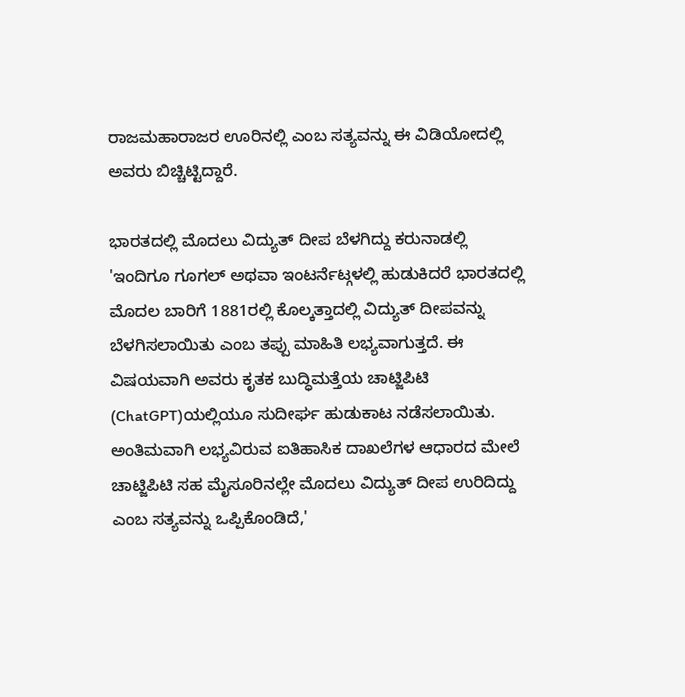ರಾಜಮಹಾರಾಜರ ಊರಿನಲ್ಲಿ ಎಂಬ ಸತ್ಯವನ್ನು ಈ ವಿಡಿಯೋದಲ್ಲಿ ಅವರು ಬಿಚ್ಚಿಟ್ಟಿದ್ದಾರೆ.

ಭಾರತದಲ್ಲಿ ಮೊದಲು ವಿದ್ಯುತ್ ದೀಪ ಬೆಳಗಿದ್ದು ಕರುನಾಡಲ್ಲಿ
'ಇಂದಿಗೂ ಗೂಗಲ್ ಅಥವಾ ಇಂಟರ್ನೆಟ್ಗಳಲ್ಲಿ ಹುಡುಕಿದರೆ ಭಾರತದಲ್ಲಿ ಮೊದಲ ಬಾರಿಗೆ 1881ರಲ್ಲಿ ಕೊಲ್ಕತ್ತಾದಲ್ಲಿ ವಿದ್ಯುತ್ ದೀಪವನ್ನು ಬೆಳಗಿಸಲಾಯಿತು ಎಂಬ ತಪ್ಪು ಮಾಹಿತಿ ಲಭ್ಯವಾಗುತ್ತದೆ. ಈ ವಿಷಯವಾಗಿ ಅವರು ಕೃತಕ ಬುದ್ಧಿಮತ್ತೆಯ ಚಾಟ್ಜಿಪಿಟಿ (ChatGPT)ಯಲ್ಲಿಯೂ ಸುದೀರ್ಘ ಹುಡುಕಾಟ ನಡೆಸಲಾಯಿತು. ಅಂತಿಮವಾಗಿ ಲಭ್ಯವಿರುವ ಐತಿಹಾಸಿಕ ದಾಖಲೆಗಳ ಆಧಾರದ ಮೇಲೆ ಚಾಟ್ಜಿಪಿಟಿ ಸಹ ಮೈಸೂರಿನಲ್ಲೇ ಮೊದಲು ವಿದ್ಯುತ್ ದೀಪ ಉರಿದಿದ್ದು ಎಂಬ ಸತ್ಯವನ್ನು ಒಪ್ಪಿಕೊಂಡಿದೆ,'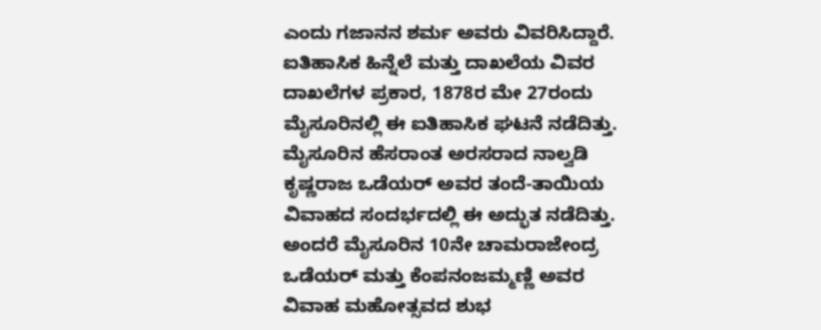ಎಂದು ಗಜಾನನ ಶರ್ಮ ಅವರು ವಿವರಿಸಿದ್ದಾರೆ.
ಐತಿಹಾಸಿಕ ಹಿನ್ನೆಲೆ ಮತ್ತು ದಾಖಲೆಯ ವಿವರ
ದಾಖಲೆಗಳ ಪ್ರಕಾರ, 1878ರ ಮೇ 27ರಂದು ಮೈಸೂರಿನಲ್ಲಿ ಈ ಐತಿಹಾಸಿಕ ಘಟನೆ ನಡೆದಿತ್ತು. ಮೈಸೂರಿನ ಹೆಸರಾಂತ ಅರಸರಾದ ನಾಲ್ವಡಿ ಕೃಷ್ಣರಾಜ ಒಡೆಯರ್ ಅವರ ತಂದೆ-ತಾಯಿಯ ವಿವಾಹದ ಸಂದರ್ಭದಲ್ಲಿ ಈ ಅದ್ಭುತ ನಡೆದಿತ್ತು. ಅಂದರೆ ಮೈಸೂರಿನ 10ನೇ ಚಾಮರಾಜೇಂದ್ರ ಒಡೆಯರ್ ಮತ್ತು ಕೆಂಪನಂಜಮ್ಮಣ್ಣಿ ಅವರ ವಿವಾಹ ಮಹೋತ್ಸವದ ಶುಭ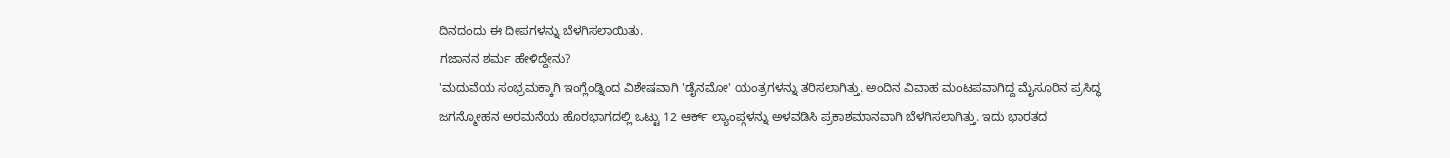ದಿನದಂದು ಈ ದೀಪಗಳನ್ನು ಬೆಳಗಿಸಲಾಯಿತು.
ಗಜಾನನ ಶರ್ಮ ಹೇಳಿದ್ದೇನು?
'ಮದುವೆಯ ಸಂಭ್ರಮಕ್ಕಾಗಿ ಇಂಗ್ಲೆಂಡ್ನಿಂದ ವಿಶೇಷವಾಗಿ 'ಡೈನಮೋ' ಯಂತ್ರಗಳನ್ನು ತರಿಸಲಾಗಿತ್ತು. ಅಂದಿನ ವಿವಾಹ ಮಂಟಪವಾಗಿದ್ದ ಮೈಸೂರಿನ ಪ್ರಸಿದ್ಧ ಜಗನ್ಮೋಹನ ಅರಮನೆಯ ಹೊರಭಾಗದಲ್ಲಿ ಒಟ್ಟು 12 ಆರ್ಕ್ ಲ್ಯಾಂಪ್ಗಳನ್ನು ಅಳವಡಿಸಿ ಪ್ರಕಾಶಮಾನವಾಗಿ ಬೆಳಗಿಸಲಾಗಿತ್ತು. ಇದು ಭಾರತದ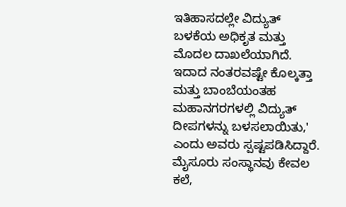ಇತಿಹಾಸದಲ್ಲೇ ವಿದ್ಯುತ್ ಬಳಕೆಯ ಅಧಿಕೃತ ಮತ್ತು ಮೊದಲ ದಾಖಲೆಯಾಗಿದೆ. ಇದಾದ ನಂತರವಷ್ಟೇ ಕೊಲ್ಕತ್ತಾ ಮತ್ತು ಬಾಂಬೆಯಂತಹ ಮಹಾನಗರಗಳಲ್ಲಿ ವಿದ್ಯುತ್ ದೀಪಗಳನ್ನು ಬಳಸಲಾಯಿತು,' ಎಂದು ಅವರು ಸ್ಪಷ್ಟಪಡಿಸಿದ್ದಾರೆ.
ಮೈಸೂರು ಸಂಸ್ಥಾನವು ಕೇವಲ ಕಲೆ,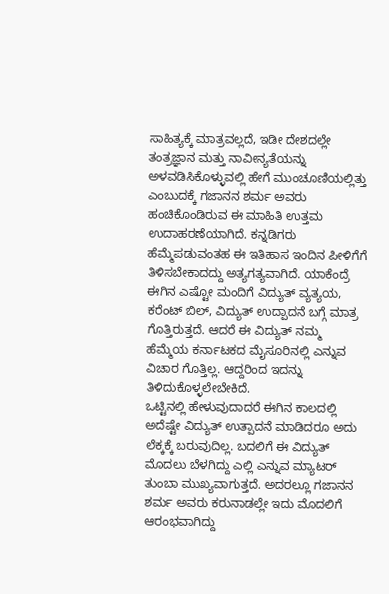ಸಾಹಿತ್ಯಕ್ಕೆ ಮಾತ್ರವಲ್ಲದೆ, ಇಡೀ ದೇಶದಲ್ಲೇ ತಂತ್ರಜ್ಞಾನ ಮತ್ತು ನಾವೀನ್ಯತೆಯನ್ನು ಅಳವಡಿಸಿಕೊಳ್ಳುವಲ್ಲಿ ಹೇಗೆ ಮುಂಚೂಣಿಯಲ್ಲಿತ್ತು ಎಂಬುದಕ್ಕೆ ಗಜಾನನ ಶರ್ಮ ಅವರು ಹಂಚಿಕೊಂಡಿರುವ ಈ ಮಾಹಿತಿ ಉತ್ತಮ ಉದಾಹರಣೆಯಾಗಿದೆ. ಕನ್ನಡಿಗರು ಹೆಮ್ಮೆಪಡುವಂತಹ ಈ ಇತಿಹಾಸ ಇಂದಿನ ಪೀಳಿಗೆಗೆ ತಿಳಿಸಬೇಕಾದದ್ದು ಅತ್ಯಗತ್ಯವಾಗಿದೆ. ಯಾಕೆಂದ್ರೆ ಈಗಿನ ಎಷ್ಟೋ ಮಂದಿಗೆ ವಿದ್ಯುತ್ ವ್ಯತ್ಯಯ, ಕರೆಂಟ್ ಬಿಲ್, ವಿದ್ಯುತ್ ಉದ್ಪಾದನೆ ಬಗ್ಗೆ ಮಾತ್ರ ಗೊತ್ತಿರುತ್ತದೆ. ಆದರೆ ಈ ವಿದ್ಯುತ್ ನಮ್ಮ ಹೆಮ್ಮೆಯ ಕರ್ನಾಟಕದ ಮೈಸೂರಿನಲ್ಲಿ ಎನ್ನುವ ವಿಚಾರ ಗೊತ್ತಿಲ್ಲ. ಆದ್ದರಿಂದ ಇದನ್ನು ತಿಳಿದುಕೊಳ್ಳಲೇಬೇಕಿದೆ.
ಒಟ್ಟಿನಲ್ಲಿ ಹೇಳುವುದಾದರೆ ಈಗಿನ ಕಾಲದಲ್ಲಿ ಅದೆಷ್ಟೇ ವಿದ್ಯುತ್ ಉತ್ಪಾದನೆ ಮಾಡಿದರೂ ಅದು ಲೆಕ್ಕಕ್ಕೆ ಬರುವುದಿಲ್ಲ. ಬದಲಿಗೆ ಈ ವಿದ್ಯುತ್ ಮೊದಲು ಬೆಳಗಿದ್ದು ಎಲ್ಲಿ ಎನ್ನುವ ಮ್ಯಾಟರ್ ತುಂಬಾ ಮುಖ್ಯವಾಗುತ್ತದೆ. ಅದರಲ್ಲೂ ಗಜಾನನ ಶರ್ಮ ಅವರು ಕರುನಾಡಲ್ಲೇ ಇದು ಮೊದಲಿಗೆ ಆರಂಭವಾಗಿದ್ದು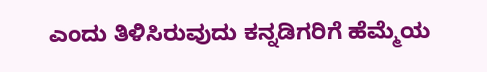ಎಂದು ತಿಳಿಸಿರುವುದು ಕನ್ನಡಿಗರಿಗೆ ಹೆಮ್ಮೆಯ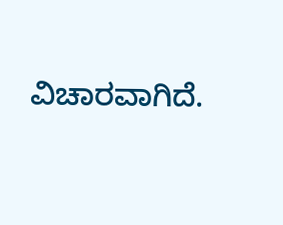ವಿಚಾರವಾಗಿದೆ.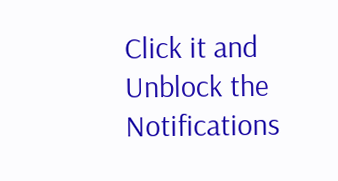Click it and Unblock the Notifications